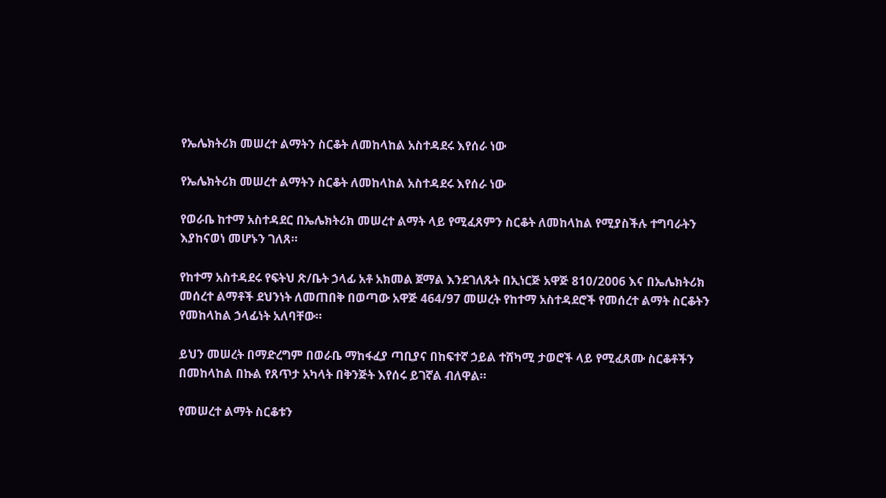የኤሌክትሪክ መሠረተ ልማትን ስርቆት ለመከላከል አስተዳደሩ እየሰራ ነው

የኤሌክትሪክ መሠረተ ልማትን ስርቆት ለመከላከል አስተዳደሩ እየሰራ ነው

የወራቤ ከተማ አስተዳደር በኤሌክትሪክ መሠረተ ልማት ላይ የሚፈጸምን ስርቆት ለመከላከል የሚያስችሉ ተግባራትን እያከናወነ መሆኑን ገለጸ።

የከተማ አስተዳደሩ የፍትህ ጽ/ቤት ኃላፊ አቶ አክመል ጀማል እንደገለጹት በኢነርጅ አዋጅ 810/2006 እና በኤሌክትሪክ መሰረተ ልማቶች ደህንነት ለመጠበቅ በወጣው አዋጅ 464/97 መሠረት የከተማ አስተዳደሮች የመሰረተ ልማት ስርቆትን የመከላከል ኃላፊነት አለባቸው።

ይህን መሠረት በማድረግም በወራቤ ማከፋፈያ ጣቢያና በከፍተኛ ኃይል ተሸካሚ ታወሮች ላይ የሚፈጸሙ ስርቆቶችን በመከላከል በኩል የጸጥታ አካላት በቅንጅት እየሰሩ ይገኛል ብለዋል።

የመሠረተ ልማት ስርቆቱን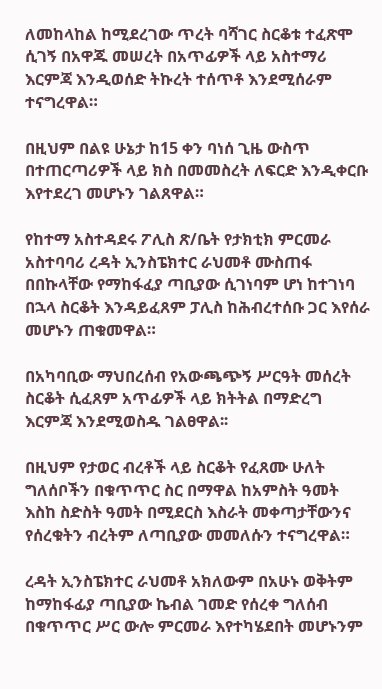ለመከላከል ከሚደረገው ጥረት ባሻገር ስርቆቱ ተፈጽሞ ሲገኝ በአዋጁ መሠረት በአጥፊዎች ላይ አስተማሪ እርምጃ እንዲወሰድ ትኩረት ተሰጥቶ እንደሚሰራም ተናግረዋል።

በዚህም በልዩ ሁኔታ ከ15 ቀን ባነሰ ጊዜ ውስጥ በተጠርጣሪዎች ላይ ክስ በመመስረት ለፍርድ እንዲቀርቡ እየተደረገ መሆኑን ገልጸዋል።

የከተማ አስተዳደሩ ፖሊስ ጽ/ቤት የታክቲክ ምርመራ አስተባባሪ ረዳት ኢንስፔክተር ራህመቶ ሙስጠፋ በበኩላቸው የማከፋፈያ ጣቢያው ሲገነባም ሆነ ከተገነባ በኋላ ስርቆት እንዳይፈጸም ፓሊስ ከሕብረተሰቡ ጋር እየሰራ መሆኑን ጠቁመዋል።

በአካባቢው ማህበረሰብ የአውጫጭኝ ሥርዓት መሰረት ስርቆት ሲፈጸም አጥፊዎች ላይ ክትትል በማድረግ እርምጃ እንደሚወስዱ ገልፀዋል፡፡

በዚህም የታወር ብረቶች ላይ ስርቆት የፈጸሙ ሁለት ግለሰቦችን በቁጥጥር ስር በማዋል ከአምስት ዓመት እስከ ስድስት ዓመት በሚደርስ እስራት መቀጣታቸውንና የሰረቁትን ብረትም ለጣቢያው መመለሱን ተናግረዋል።

ረዳት ኢንስፔክተር ራህመቶ አክለውም በአሁኑ ወቅትም ከማከፋፊያ ጣቢያው ኬብል ገመድ የሰረቀ ግለሰብ በቁጥጥር ሥር ውሎ ምርመራ እየተካሄደበት መሆኑንም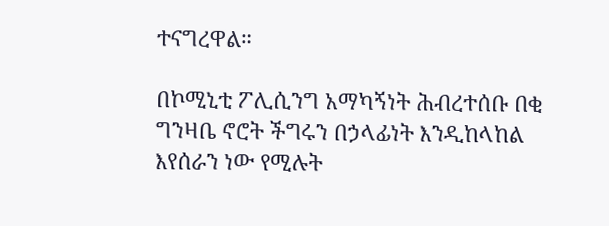ተናግረዋል።

በኮሚኒቲ ፖሊሲንግ አማካኝነት ሕብረተሰቡ በቂ ግንዛቤ ኖሮት ችግሩን በኃላፊነት እንዲከላከል እየሰራን ነው የሚሉት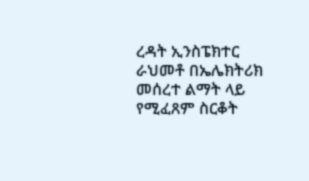ረዳት ኢንስፔክተር ራህመቶ በኤሌክትሪክ መሰረተ ልማት ላይ የሚፈጸም ስርቆት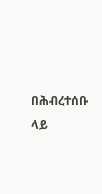በሕብረተሰቡ ላይ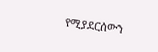የሚያደርሰውን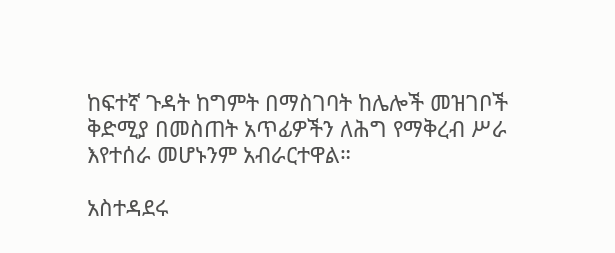ከፍተኛ ጉዳት ከግምት በማስገባት ከሌሎች መዝገቦች ቅድሚያ በመስጠት አጥፊዎችን ለሕግ የማቅረብ ሥራ እየተሰራ መሆኑንም አብራርተዋል።

አስተዳደሩ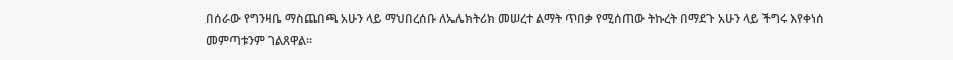በሰራው የግንዛቤ ማስጨበጫ አሁን ላይ ማህበረሰቡ ለኤሌክትሪክ መሠረተ ልማት ጥበቃ የሚሰጠው ትኩረት በማደጉ አሁን ላይ ችግሩ እየቀነሰ መምጣቱንም ገልጸዋል፡፡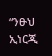“ንፁህ ኢነርጂ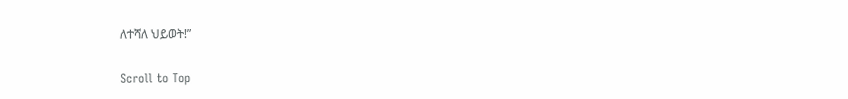ለተሻለ ህይወት!”

Scroll to Top